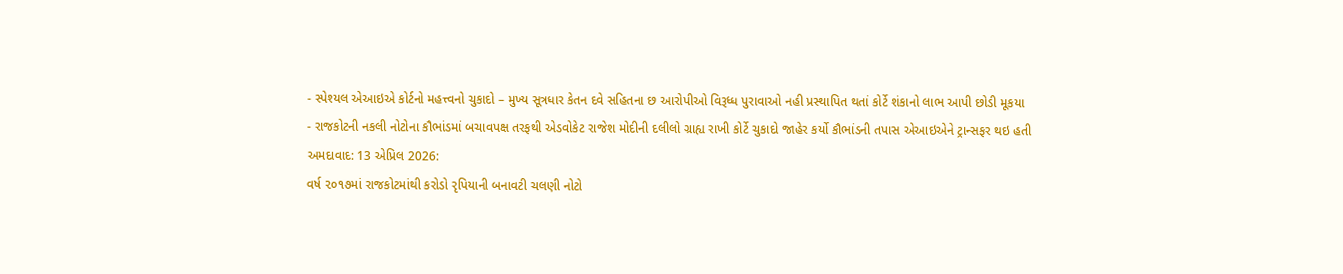- સ્પેશ્યલ એઆઇએ કોર્ટનો મહત્ત્વનો ચુકાદો – મુખ્ય સૂત્રધાર કેતન દવે સહિતના છ આરોપીઓ વિરૂધ્ધ પુરાવાઓ નહી પ્રસ્થાપિત થતાં કોર્ટે શંકાનો લાભ આપી છોડી મૂકયા
- રાજકોટની નકલી નોટોના કૌભાંડમાં બચાવપક્ષ તરફથી એડવોકેટ રાજેશ મોદીની દલીલો ગ્રાહ્ય રાખી કોર્ટે ચુકાદો જાહેર કર્યો કૌભાંડની તપાસ એઆઇએને ટ્રાન્સફર થઇ હતી
અમદાવાદ: 13 એપ્રિલ 2026:
વર્ષ ૨૦૧૭માં રાજકોટમાંથી કરોડો રૃપિયાની બનાવટી ચલણી નોટો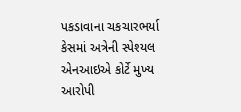પકડાવાના ચકચારભર્યા કેસમાં અત્રેની સ્પેશ્યલ એનઆઇએ કોર્ટે મુખ્ય આરોપી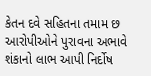કેતન દવે સહિતના તમામ છ આરોપીઓને પુરાવના અભાવે શંકાનો લાભ આપી નિર્દોષ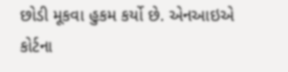છોડી મૂકવા હુકમ કર્યો છે. એનઆઇએ કોર્ટના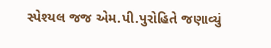સ્પેશ્યલ જજ એમ.પી.પુરોહિતે જણાવ્યું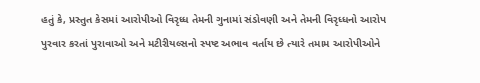હતું કે, પ્રસ્તુત કેસમાં આરોપીઓ વિરૃધ્ધ તેમની ગુનામાં સંડોવણી અને તેમની વિરૃધ્ધનો આરોપ પુરવાર કરતાં પુરાવાઓ અને મટીરીયલ્સનો સ્પષ્ટ અભાવ વર્તાય છે ત્યારે તમામ આરોપીઓને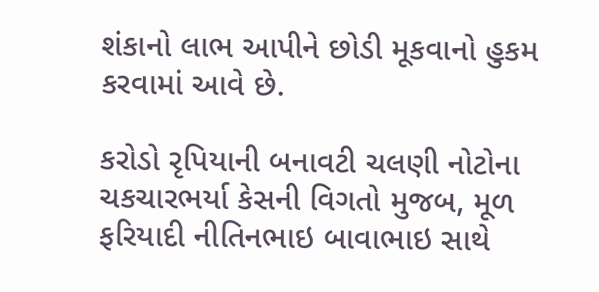શંકાનો લાભ આપીને છોડી મૂકવાનો હુકમ કરવામાં આવે છે.

કરોડો રૃપિયાની બનાવટી ચલણી નોટોના ચકચારભર્યા કેસની વિગતો મુજબ, મૂળ ફરિયાદી નીતિનભાઇ બાવાભાઇ સાથે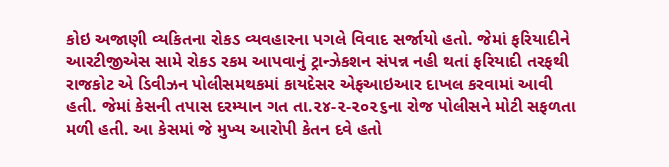કોઇ અજાણી વ્યકિતના રોકડ વ્યવહારના પગલે વિવાદ સર્જાયો હતો. જેમાં ફરિયાદીને આરટીજીએસ સામે રોકડ રકમ આપવાનું ટ્રાન્ઝેકશન સંપન્ન નહી થતાં ફરિયાદી તરફથી રાજકોટ એ ડિવીઝન પોલીસમથકમાં કાયદેસર એફઆઇઆર દાખલ કરવામાં આવી હતી. જેમાં કેસની તપાસ દરમ્યાન ગત તા.૨૪-૨-૨૦૨૬ના રોજ પોલીસને મોટી સફળતા મળી હતી. આ કેસમાં જે મુખ્ય આરોપી કેતન દવે હતો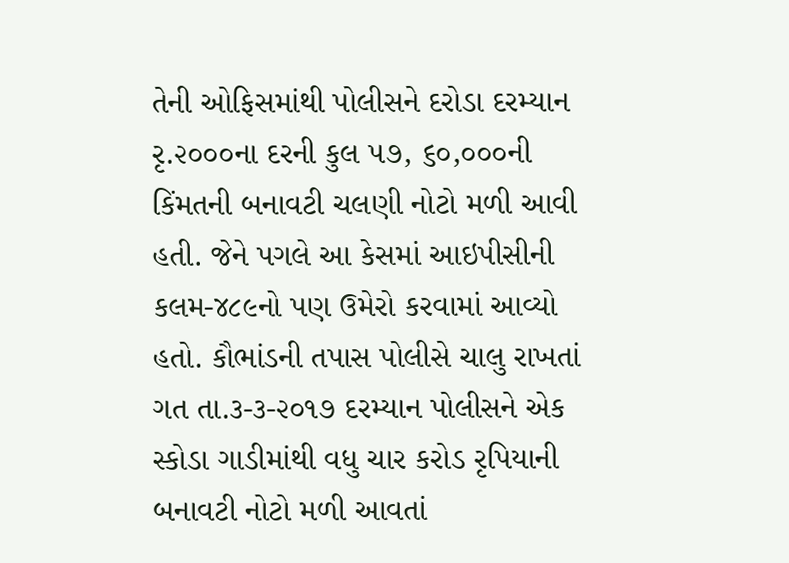તેની ઓફિસમાંથી પોલીસને દરોડા દરમ્યાન રૃ.૨૦૦૦ના દરની કુલ ૫૭, ૬૦,૦૦૦ની કિંમતની બનાવટી ચલણી નોટો મળી આવી હતી. જેને પગલે આ કેસમાં આઇપીસીની કલમ-૪૮૯નો પણ ઉમેરો કરવામાં આવ્યો હતો. કૌભાંડની તપાસ પોલીસે ચાલુ રાખતાં ગત તા.૩-૩-૨૦૧૭ દરમ્યાન પોલીસને એક સ્કોડા ગાડીમાંથી વધુ ચાર કરોડ રૃપિયાની બનાવટી નોટો મળી આવતાં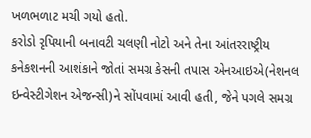ખળભળાટ મચી ગયો હતો.
કરોડો રૃપિયાની બનાવટી ચલણી નોટો અને તેના આંતરરાષ્ટ્રીય કનેકશનની આશંકાને જોતાં સમગ્ર કેસની તપાસ એનઆઇએ(નેશનલ ઇન્વેસ્ટીગેશન એજન્સી)ને સોંપવામાં આવી હતી, જેને પગલે સમગ્ર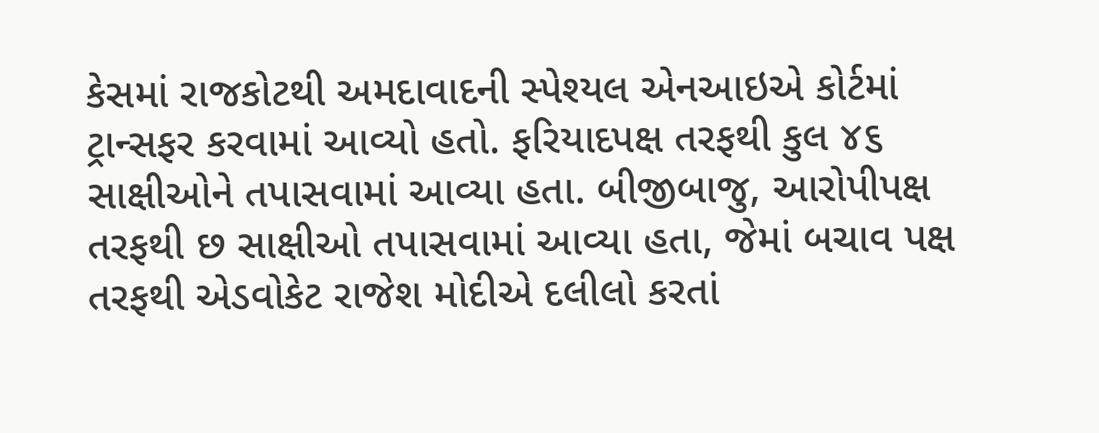કેસમાં રાજકોટથી અમદાવાદની સ્પેશ્યલ એનઆઇએ કોર્ટમાં ટ્રાન્સફર કરવામાં આવ્યો હતો. ફરિયાદપક્ષ તરફથી કુલ ૪૬ સાક્ષીઓને તપાસવામાં આવ્યા હતા. બીજીબાજુ, આરોપીપક્ષ તરફથી છ સાક્ષીઓ તપાસવામાં આવ્યા હતા, જેમાં બચાવ પક્ષ તરફથી એડવોકેટ રાજેશ મોદીએ દલીલો કરતાં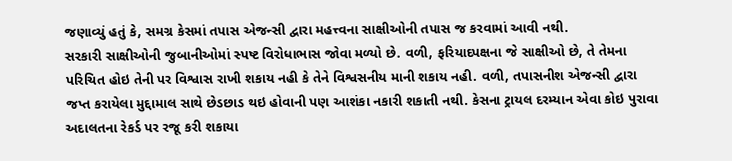જણાવ્યું હતું કે, સમગ્ર કેસમાં તપાસ એજન્સી દ્વારા મહત્ત્વના સાક્ષીઓની તપાસ જ કરવામાં આવી નથી.
સરકારી સાક્ષીઓની જુબાનીઓમાં સ્પષ્ટ વિરોધાભાસ જોવા મળ્યો છે. વળી, ફરિયાદપક્ષના જે સાક્ષીઓ છે, તે તેમના પરિચિત હોઇ તેની પર વિશ્વાસ રાખી શકાય નહી કે તેને વિશ્વસનીય માની શકાય નહી. વળી, તપાસનીશ એજન્સી દ્વારા જપ્ત કરાયેલા મુદ્દામાલ સાથે છેડછાડ થઇ હોવાની પણ આશંકા નકારી શકાતી નથી. કેસના ટ્રાયલ દરમ્યાન એવા કોઇ પુરાવા અદાલતના રેકર્ડ પર રજૂ કરી શકાયા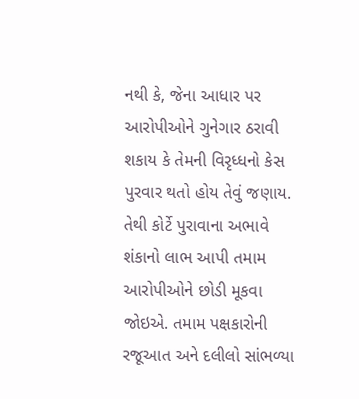નથી કે, જેના આધાર પર આરોપીઓને ગુનેગાર ઠરાવી શકાય કે તેમની વિરૃધ્ધનો કેસ પુરવાર થતો હોય તેવું જણાય. તેથી કોર્ટે પુરાવાના અભાવે શંકાનો લાભ આપી તમામ આરોપીઓને છોડી મૂકવા જોઇએ. તમામ પક્ષકારોની રજૂઆત અને દલીલો સાંભળ્યા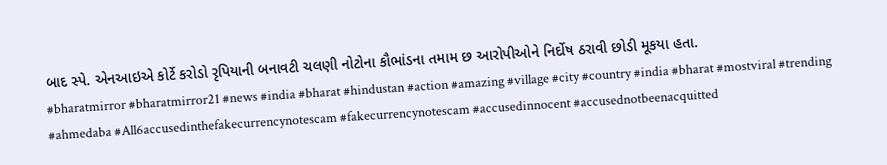બાદ સ્પે. એનઆઇએ કોર્ટે કરોડો રૃપિયાની બનાવટી ચલણી નોટોના કૌભાંડના તમામ છ આરોપીઓને નિર્દોષ ઠરાવી છોડી મૂકયા હતા.
#bharatmirror #bharatmirror21 #news #india #bharat #hindustan #action #amazing #village #city #country #india #bharat #mostviral #trending #ahmedaba #All6accusedinthefakecurrencynotescam #fakecurrencynotescam #accusedinnocent #accusednotbeenacquitted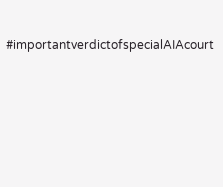#importantverdictofspecialAIAcourt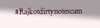#Rajkotdirtynotescam